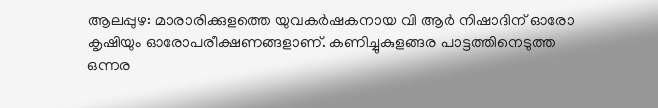ആലപ്പുഴ: മാരാരിക്കുളത്തെ യുവകര്‍ഷകനായ വി ആര്‍ നിഷാദിന് ഓരോ കൃഷിയും ഓരോപരീക്ഷണങ്ങളാണ്. കണിച്ചുകുളങ്ങര പാട്ടത്തിനെടുത്ത ഒന്നര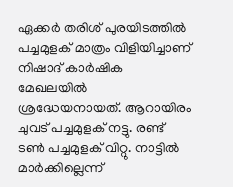ഏക്കര്‍ തരിശ് പുരയിടത്തില്‍ പച്ചമുളക് മാത്രം വിളിയിച്ചാണ് നിഷാദ് കാര്‍ഷിക മേഖലയില്‍ ശ്രദ്ധേയനായത്. ആറായിരം ചുവട് പച്ചമുളക് നട്ടു. രണ്ട് ടണ്‍ പച്ചമുളക് വിറ്റു. നാട്ടില്‍ മാര്‍ക്കില്ലെന്ന്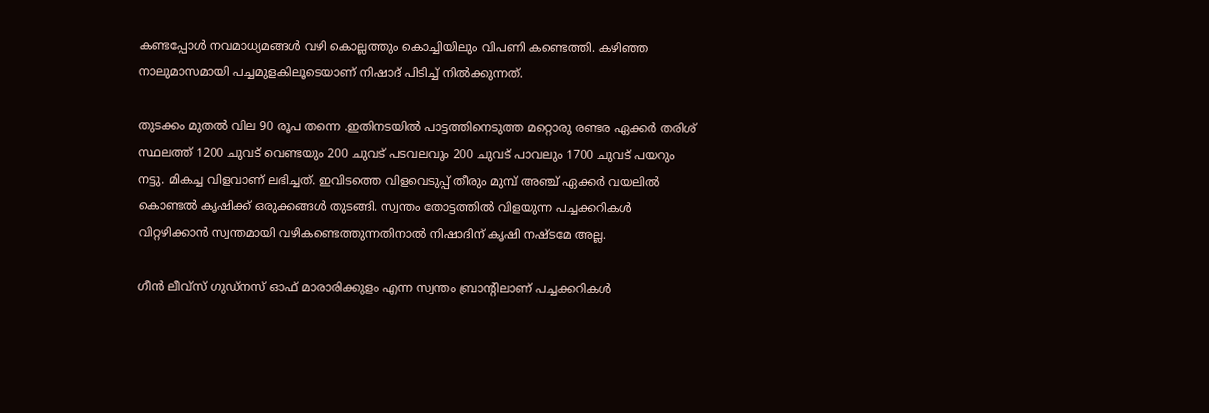കണ്ടപ്പോള്‍ നവമാധ്യമങ്ങള്‍ വഴി കൊല്ലത്തും കൊച്ചിയിലും വിപണി കണ്ടെത്തി. കഴിഞ്ഞ നാലുമാസമായി പച്ചമുളകിലൂടെയാണ് നിഷാദ് പിടിച്ച് നില്‍ക്കുന്നത്.

തുടക്കം മുതല്‍ വില 90 രൂപ തന്നെ .ഇതിനടയില്‍ പാട്ടത്തിനെടുത്ത മറ്റൊരു രണ്ടര ഏക്കര്‍ തരിശ് സ്ഥലത്ത് 1200 ചുവട് വെണ്ടയും 200 ചുവട് പടവലവും 200 ചുവട് പാവലും 1700 ചുവട് പയറും നട്ടു. മികച്ച വിളവാണ് ലഭിച്ചത്. ഇവിടത്തെ വിളവെടുപ്പ് തീരും മുമ്പ് അഞ്ച് ഏക്കര്‍ വയലില്‍ കൊണ്ടല്‍ കൃഷിക്ക് ഒരുക്കങ്ങള്‍ തുടങ്ങി. സ്വന്തം തോട്ടത്തില്‍ വിളയുന്ന പച്ചക്കറികള്‍ വിറ്റഴിക്കാന്‍ സ്വന്തമായി വഴികണ്ടെത്തുന്നതിനാല്‍ നിഷാദിന് കൃഷി നഷ്ടമേ അല്ല.

ഗീന്‍ ലീവ്‌സ് ഗുഡ്‌നസ് ഓഫ് മാരാരിക്കുളം എന്ന സ്വന്തം ബ്രാന്റിലാണ് പച്ചക്കറികള്‍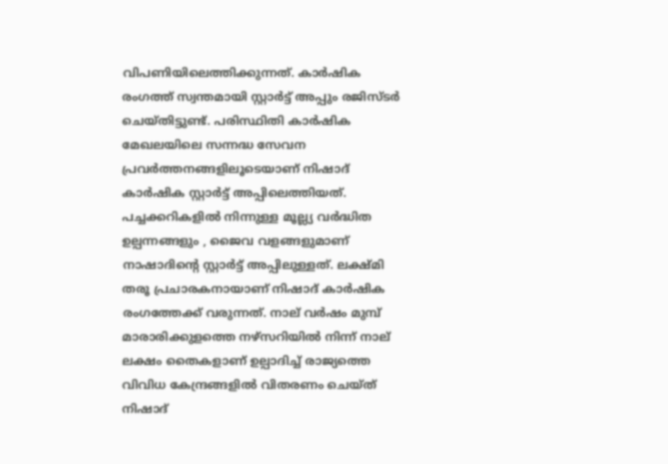വിപണിയിലെത്തിക്കുന്നത്. കാര്‍ഷിക രംഗത്ത് സ്വന്തമായി സ്റ്റാര്‍ട്ട് അപ്പും രജിസ്ടര്‍ ചെയ്തിട്ടുണ്ട്. പരിസ്ഥിതി കാര്‍ഷിക മേഖലയിലെ സന്നദ്ധ സേവന പ്രവര്‍ത്തനങ്ങളിലൂടെയാണ് നിഷാദ് കാര്‍ഷിക സ്റ്റാര്‍ട്ട് അപ്പിലെത്തിയത്. പച്ചക്കറികളില്‍ നിന്നുള്ള മൂല്ല്യ വര്‍ദ്ധിത ഉല്പന്നങ്ങളും , ജൈവ വളങ്ങളുമാണ് നാഷാദിന്റെ സ്റ്റാര്‍ട്ട് അപ്പിലുള്ളത്. ലക്ഷ്മി തരൂ പ്രചാരകനായാണ് നിഷാദ് കാര്‍ഷിക രംഗത്തേക്ക് വരുന്നത്. നാല് വര്‍ഷം മുമ്പ് മാരാരിക്കുളത്തെ നഴ്‌സറിയില്‍ നിന്ന് നാല് ലക്ഷം തൈകളാണ് ഉല്പാദിച്ച് രാജ്യത്തെ വിവിധ കേന്ദ്രങ്ങളില്‍ വിതരണം ചെയ്ത് നിഷാദ്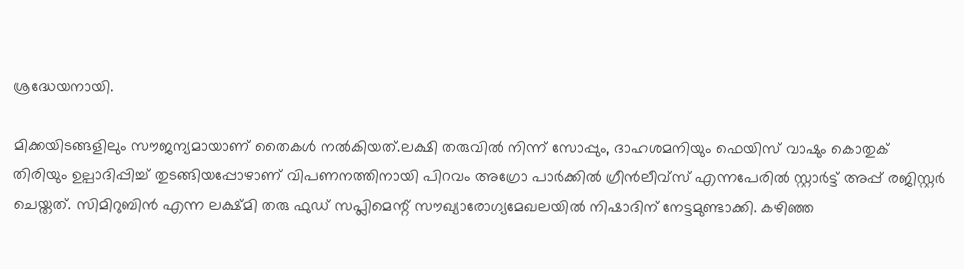ശ്രദ്ധേയനായി.

മിക്കയിടങ്ങളിലും സൗജന്യമായാണ് തൈകള്‍ നല്‍കിയത്.ലക്ഷി തരുവില്‍ നിന്ന് സോപ്പും, ദാഹശമനിയും ഫെയിസ് വാഷും കൊതുക് തിരിയും ഉല്പാദിപ്പിച്ച് തുടങ്ങിയപ്പോഴാണ് വിപണനത്തിനായി പിറവം അഗ്രോ പാര്‍ക്കില്‍ ഗ്രീന്‍ലീവ്‌സ് എന്നപേരില്‍ സ്റ്റാര്‍ട്ട് അപ്പ് രജിസ്റ്റര്‍ ചെയ്തത്. സിമിറുബിന്‍ എന്ന ലക്ഷ്മി തരു ഫുഡ് സപ്ലിമെന്റ് സൗഖ്യാരോഗ്യമേഖലയില്‍ നിഷാദിന് നേട്ടമുണ്ടാക്കി. കഴിഞ്ഞ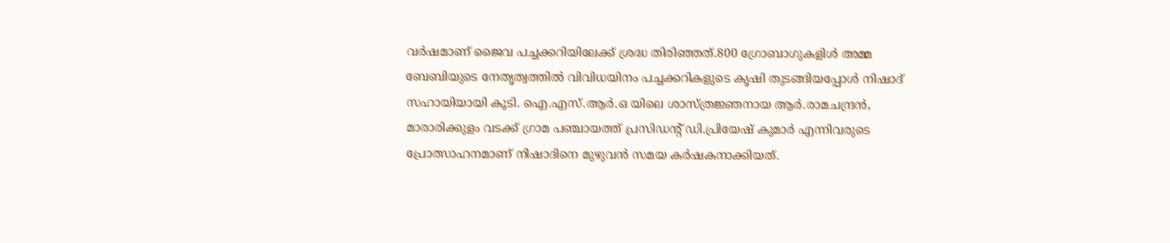വര്‍ഷമാണ് ജൈവ പച്ചക്കറിയിലേക്ക് ശ്രദ്ധ തിരിഞ്ഞത്.800 ഗ്രോബാഗുകളിള്‍ അമ്മ ബേബിയുടെ നേതൃത്വത്തില്‍ വിവിധയിനം പച്ചക്കറികളുടെ കൃഷി തുടങ്ങിയപ്പോള്‍ നിഷാദ് സഹായിയായി കൂടി. ഐ.എസ്.ആര്‍.ഒ യിലെ ശാസ്ത്രജ്ഞനായ ആര്‍.രാമചന്ദ്രന്‍, മാരാരിക്കുളം വടക്ക് ഗ്രാമ പഞ്ചായത്ത് പ്രസിഡന്റ് ഡി.പ്രിയേഷ് കുമാര്‍ എന്നിവരുടെ പ്രോത്സാഹനമാണ് നിഷാദിനെ മുഴുവന്‍ സമയ കര്‍ഷകനാക്കിയത്.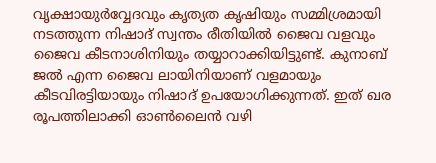വൃക്ഷായുര്‍വ്വേദവും കൃത്യത കൃഷിയും സമ്മിശ്രമായി നടത്തുന്ന നിഷാദ് സ്വന്തം രീതിയില്‍ ജൈവ വളവും ജൈവ കീടനാശിനിയും തയ്യാറാക്കിയിട്ടുണ്ട്. കുനാബ് ജല്‍ എന്ന ജൈവ ലായിനിയാണ് വളമായും കീടവിരട്ടിയായും നിഷാദ് ഉപയോഗിക്കുന്നത്. ഇത് ഖര രൂപത്തിലാക്കി ഓണ്‍ലൈന്‍ വഴി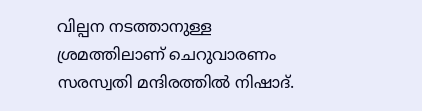വില്പന നടത്താനുള്ള ശ്രമത്തിലാണ് ചെറുവാരണം സരസ്വതി മന്ദിരത്തില്‍ നിഷാദ്.